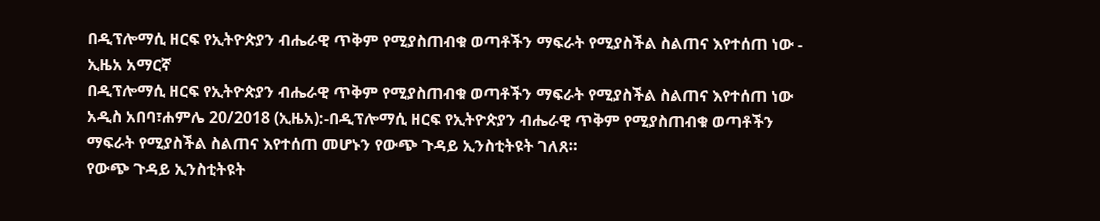በዲፕሎማሲ ዘርፍ የኢትዮጵያን ብሔራዊ ጥቅም የሚያስጠብቁ ወጣቶችን ማፍራት የሚያስችል ስልጠና እየተሰጠ ነው - ኢዜአ አማርኛ
በዲፕሎማሲ ዘርፍ የኢትዮጵያን ብሔራዊ ጥቅም የሚያስጠብቁ ወጣቶችን ማፍራት የሚያስችል ስልጠና እየተሰጠ ነው
አዲስ አበባ፣ሐምሌ 20/2018 (ኢዜአ):-በዲፕሎማሲ ዘርፍ የኢትዮጵያን ብሔራዊ ጥቅም የሚያስጠብቁ ወጣቶችን ማፍራት የሚያስችል ስልጠና እየተሰጠ መሆኑን የውጭ ጉዳይ ኢንስቲትዩት ገለጸ።
የውጭ ጉዳይ ኢንስቲትዩት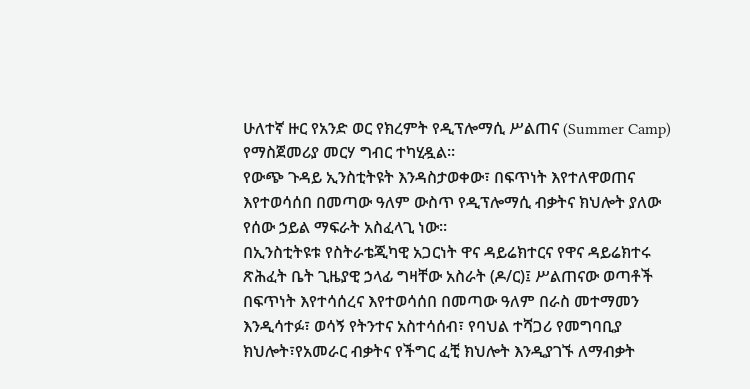ሁለተኛ ዙር የአንድ ወር የክረምት የዲፕሎማሲ ሥልጠና (Summer Camp) የማስጀመሪያ መርሃ ግብር ተካሂዷል።
የውጭ ጉዳይ ኢንስቲትዩት እንዳስታወቀው፣ በፍጥነት እየተለዋወጠና እየተወሳሰበ በመጣው ዓለም ውስጥ የዲፕሎማሲ ብቃትና ክህሎት ያለው የሰው ኃይል ማፍራት አስፈላጊ ነው።
በኢንስቲትዩቱ የስትራቴጂካዊ አጋርነት ዋና ዳይሬክተርና የዋና ዳይሬክተሩ ጽሕፈት ቤት ጊዜያዊ ኃላፊ ግዛቸው አስራት (ዶ/ር)፤ ሥልጠናው ወጣቶች በፍጥነት እየተሳሰረና እየተወሳሰበ በመጣው ዓለም በራስ መተማመን እንዲሳተፉ፣ ወሳኝ የትንተና አስተሳሰብ፣ የባህል ተሻጋሪ የመግባቢያ ክህሎት፣የአመራር ብቃትና የችግር ፈቺ ክህሎት እንዲያገኙ ለማብቃት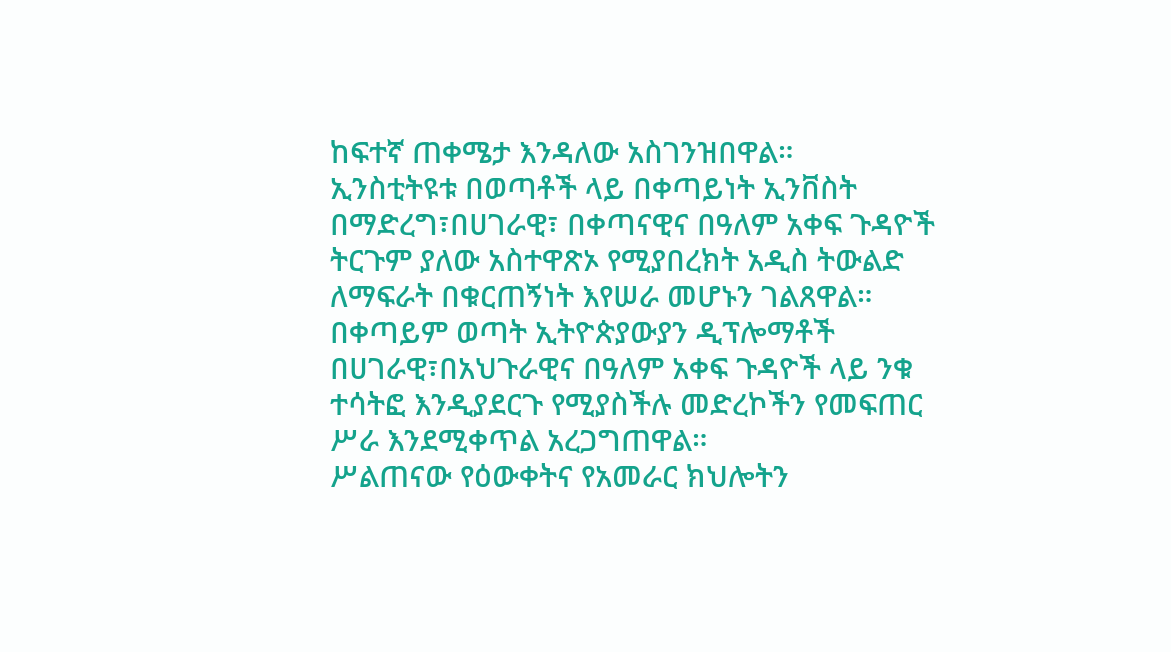ከፍተኛ ጠቀሜታ እንዳለው አስገንዝበዋል።
ኢንስቲትዩቱ በወጣቶች ላይ በቀጣይነት ኢንቨስት በማድረግ፣በሀገራዊ፣ በቀጣናዊና በዓለም አቀፍ ጉዳዮች ትርጉም ያለው አስተዋጽኦ የሚያበረክት አዲስ ትውልድ ለማፍራት በቁርጠኝነት እየሠራ መሆኑን ገልጸዋል።
በቀጣይም ወጣት ኢትዮጵያውያን ዲፕሎማቶች በሀገራዊ፣በአህጉራዊና በዓለም አቀፍ ጉዳዮች ላይ ንቁ ተሳትፎ እንዲያደርጉ የሚያስችሉ መድረኮችን የመፍጠር ሥራ እንደሚቀጥል አረጋግጠዋል።
ሥልጠናው የዕውቀትና የአመራር ክህሎትን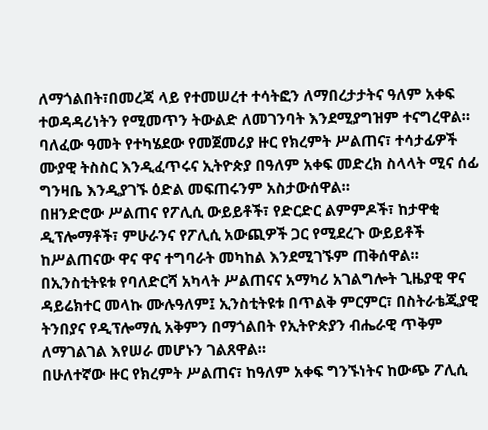ለማጎልበት፣በመረጃ ላይ የተመሠረተ ተሳትፎን ለማበረታታትና ዓለም አቀፍ ተወዳዳሪነትን የሚመጥን ትውልድ ለመገንባት እንደሚያግዝም ተናግረዋል።
ባለፈው ዓመት የተካሄደው የመጀመሪያ ዙር የክረምት ሥልጠና፣ ተሳታፊዎች ሙያዊ ትስስር እንዲፈጥሩና ኢትዮጵያ በዓለም አቀፍ መድረክ ስላላት ሚና ሰፊ ግንዛቤ እንዲያገኙ ዕድል መፍጠሩንም አስታውሰዋል።
በዘንድሮው ሥልጠና የፖሊሲ ውይይቶች፣ የድርድር ልምምዶች፣ ከታዋቂ ዲፕሎማቶች፣ ምሁራንና የፖሊሲ አውጪዎች ጋር የሚደረጉ ውይይቶች ከሥልጠናው ዋና ዋና ተግባራት መካከል እንደሚገኙም ጠቅሰዋል።
በኢንስቲትዩቱ የባለድርሻ አካላት ሥልጠናና አማካሪ አገልግሎት ጊዜያዊ ዋና ዳይሬክተር መላኩ ሙሉዓለም፤ ኢንስቲትዩቱ በጥልቅ ምርምር፣ በስትራቴጂያዊ ትንበያና የዲፕሎማሲ አቅምን በማጎልበት የኢትዮጵያን ብሔራዊ ጥቅም ለማገልገል እየሠራ መሆኑን ገልጸዋል።
በሁለተኛው ዙር የክረምት ሥልጠና፣ ከዓለም አቀፍ ግንኙነትና ከውጭ ፖሊሲ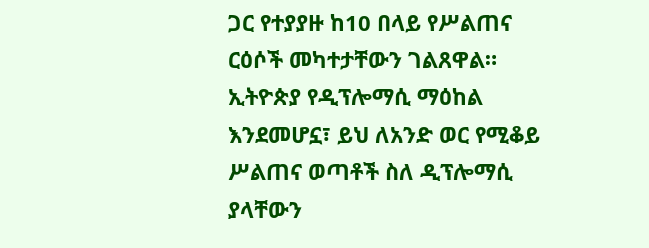ጋር የተያያዙ ከ10 በላይ የሥልጠና ርዕሶች መካተታቸውን ገልጸዋል።
ኢትዮጵያ የዲፕሎማሲ ማዕከል እንደመሆኗ፣ ይህ ለአንድ ወር የሚቆይ ሥልጠና ወጣቶች ስለ ዲፕሎማሲ ያላቸውን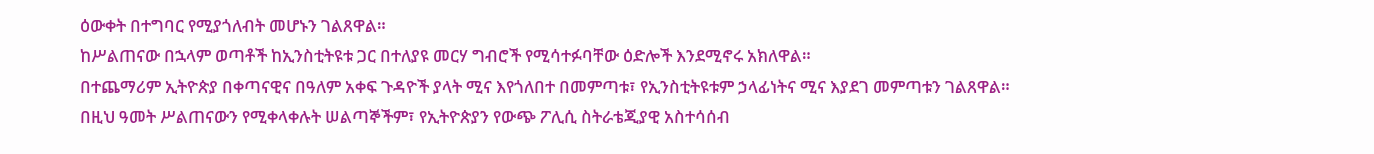ዕውቀት በተግባር የሚያጎለብት መሆኑን ገልጸዋል።
ከሥልጠናው በኋላም ወጣቶች ከኢንስቲትዩቱ ጋር በተለያዩ መርሃ ግብሮች የሚሳተፉባቸው ዕድሎች እንደሚኖሩ አክለዋል።
በተጨማሪም ኢትዮጵያ በቀጣናዊና በዓለም አቀፍ ጉዳዮች ያላት ሚና እየጎለበተ በመምጣቱ፣ የኢንስቲትዩቱም ኃላፊነትና ሚና እያደገ መምጣቱን ገልጸዋል።
በዚህ ዓመት ሥልጠናውን የሚቀላቀሉት ሠልጣኞችም፣ የኢትዮጵያን የውጭ ፖሊሲ ስትራቴጂያዊ አስተሳሰብ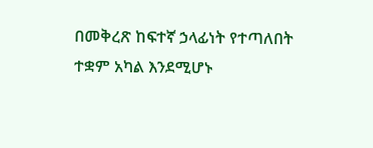በመቅረጽ ከፍተኛ ኃላፊነት የተጣለበት ተቋም አካል እንደሚሆኑ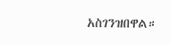አስገንዝበዋል።